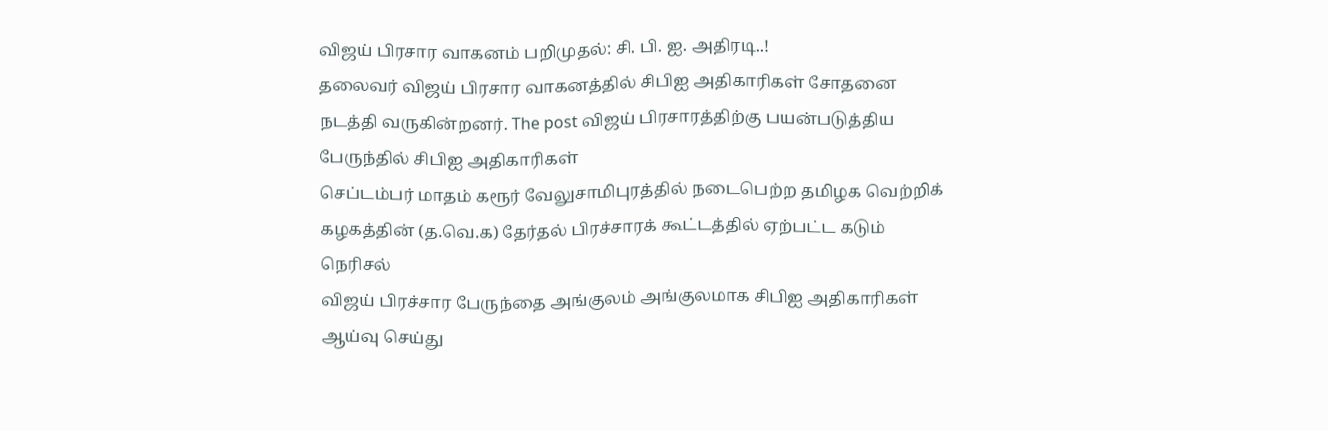விஜய் பிரசார வாகனம் பறிமுதல்: சி. பி. ஐ. அதிரடி..!
தலைவர் விஜய் பிரசார வாகனத்தில் சிபிஐ அதிகாரிகள் சோதனை நடத்தி வருகின்றனர். The post விஜய் பிரசாரத்திற்கு பயன்படுத்திய பேருந்தில் சிபிஐ அதிகாரிகள்
செப்டம்பர் மாதம் கரூர் வேலுசாமிபுரத்தில் நடைபெற்ற தமிழக வெற்றிக் கழகத்தின் (த.வெ.க) தேர்தல் பிரச்சாரக் கூட்டத்தில் ஏற்பட்ட கடும் நெரிசல்
விஜய் பிரச்சார பேருந்தை அங்குலம் அங்குலமாக சிபிஐ அதிகாரிகள் ஆய்வு செய்து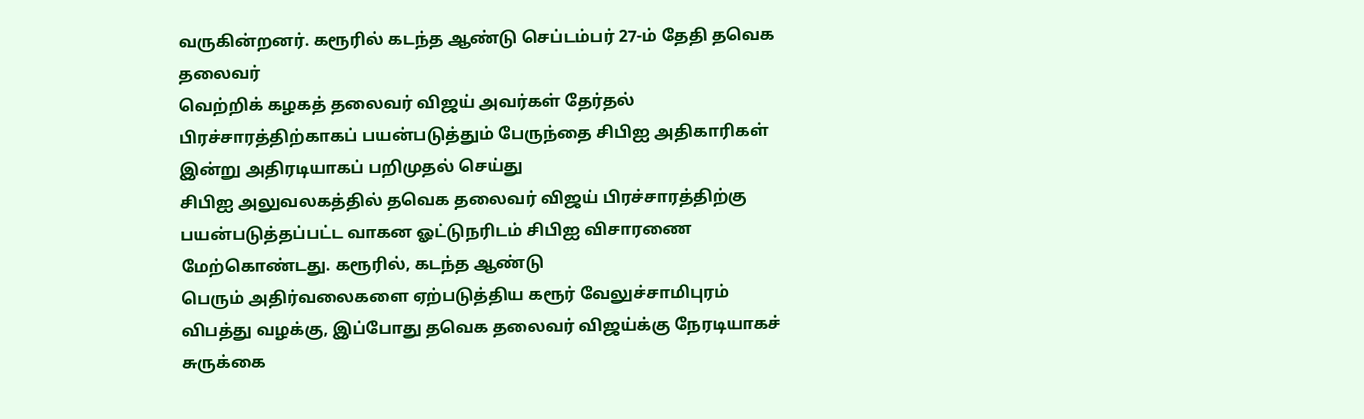வருகின்றனர். கரூரில் கடந்த ஆண்டு செப்டம்பர் 27-ம் தேதி தவெக தலைவர்
வெற்றிக் கழகத் தலைவர் விஜய் அவர்கள் தேர்தல் பிரச்சாரத்திற்காகப் பயன்படுத்தும் பேருந்தை சிபிஐ அதிகாரிகள் இன்று அதிரடியாகப் பறிமுதல் செய்து
சிபிஐ அலுவலகத்தில் தவெக தலைவர் விஜய் பிரச்சாரத்திற்கு பயன்படுத்தப்பட்ட வாகன ஓட்டுநரிடம் சிபிஐ விசாரணை மேற்கொண்டது. கரூரில், கடந்த ஆண்டு
பெரும் அதிர்வலைகளை ஏற்படுத்திய கரூர் வேலுச்சாமிபுரம் விபத்து வழக்கு, இப்போது தவெக தலைவர் விஜய்க்கு நேரடியாகச் சுருக்கை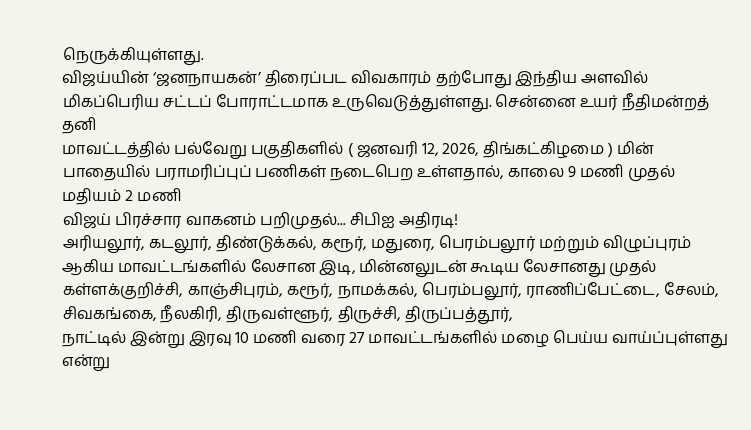நெருக்கியுள்ளது.
விஜய்யின் ‘ஜனநாயகன்’ திரைப்பட விவகாரம் தற்போது இந்திய அளவில் மிகப்பெரிய சட்டப் போராட்டமாக உருவெடுத்துள்ளது. சென்னை உயர் நீதிமன்றத் தனி
மாவட்டத்தில் பல்வேறு பகுதிகளில் ( ஜனவரி 12, 2026, திங்கட்கிழமை ) மின் பாதையில் பராமரிப்புப் பணிகள் நடைபெற உள்ளதால், காலை 9 மணி முதல் மதியம் 2 மணி
விஜய் பிரச்சார வாகனம் பறிமுதல்... சிபிஐ அதிரடி!
அரியலூர், கடலூர், திண்டுக்கல், கரூர், மதுரை, பெரம்பலூர் மற்றும் விழுப்புரம் ஆகிய மாவட்டங்களில் லேசான இடி, மின்னலுடன் கூடிய லேசானது முதல்
கள்ளக்குறிச்சி, காஞ்சிபுரம், கரூர், நாமக்கல், பெரம்பலூர், ராணிப்பேட்டை, சேலம், சிவகங்கை, நீலகிரி, திருவள்ளூர், திருச்சி, திருப்பத்தூர்,
நாட்டில் இன்று இரவு 10 மணி வரை 27 மாவட்டங்களில் மழை பெய்ய வாய்ப்புள்ளது என்று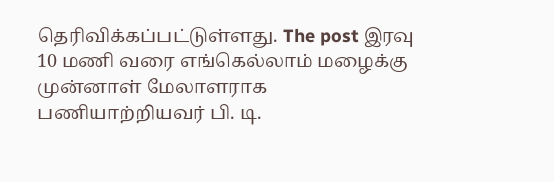தெரிவிக்கப்பட்டுள்ளது. The post இரவு 10 மணி வரை எங்கெல்லாம் மழைக்கு
முன்னாள் மேலாளராக பணியாற்றியவர் பி. டி.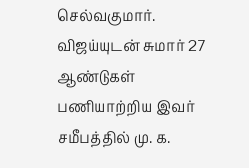செல்வகுமார். விஜய்யுடன் சுமார் 27 ஆண்டுகள் பணியாற்றிய இவர் சமீபத்தில் மு. க.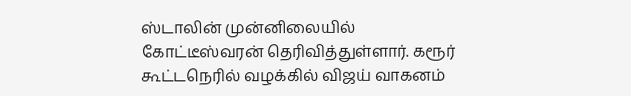ஸ்டாலின் முன்னிலையில்
கோட்டீஸ்வரன் தெரிவித்துள்ளார். கரூர் கூட்டநெரில் வழக்கில் விஜய் வாகனம்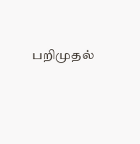பறிமுதல்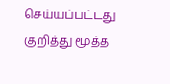செய்யப்பட்டது குறித்து மூத்த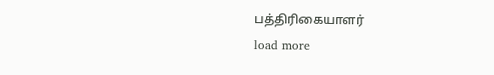பத்திரிகையாளர்
load more